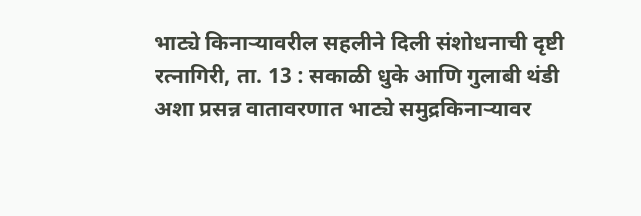भाट्ये किनाऱ्यावरील सहलीने दिली संशोधनाची दृष्टी
रत्नागिरी, ता. 13 : सकाळी धुके आणि गुलाबी थंडी अशा प्रसन्न वातावरणात भाट्ये समुद्रकिनाऱ्यावर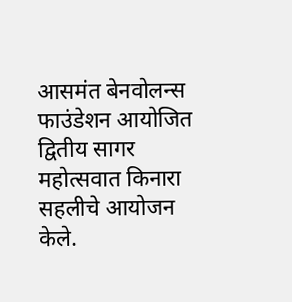आसमंत बेनवोलन्स फाउंडेशन आयोजित द्वितीय सागर महोत्सवात किनारा सहलीचे आयोजन केले.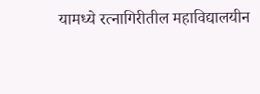यामध्ये रत्नागिरीतील महाविद्यालयीन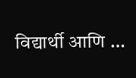विद्यार्थी आणि ...